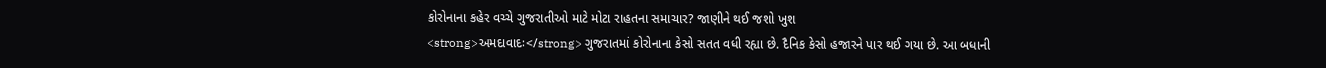કોરોનાના કહેર વચ્ચે ગુજરાતીઓ માટે મોટા રાહતના સમાચાર? જાણીને થઈ જશો ખુશ
<strong>અમદાવાદઃ</strong> ગુજરાતમાં કોરોનાના કેસો સતત વધી રહ્યા છે. દૈનિક કેસો હજારને પાર થઈ ગયા છે. આ બધાની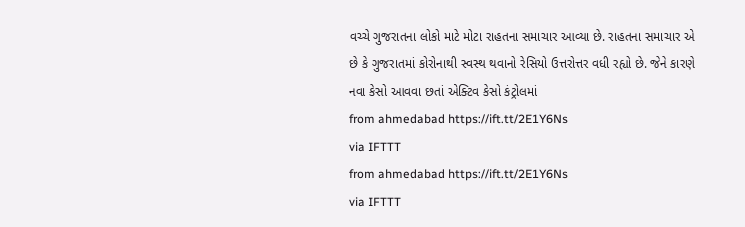વચ્ચે ગુજરાતના લોકો માટે મોટા રાહતના સમાચાર આવ્યા છે. રાહતના સમાચાર એ છે કે ગુજરાતમાં કોરોનાથી સ્વસ્થ થવાનો રેસિયો ઉત્તરોત્તર વધી રહ્યો છે. જેને કારણે નવા કેસો આવવા છતાં એક્ટિવ કેસો કંટ્રોલમાં
from ahmedabad https://ift.tt/2E1Y6Ns
via IFTTT
from ahmedabad https://ift.tt/2E1Y6Ns
via IFTTT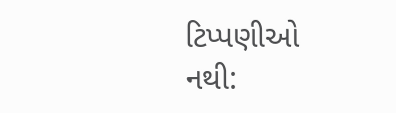ટિપ્પણીઓ નથી: